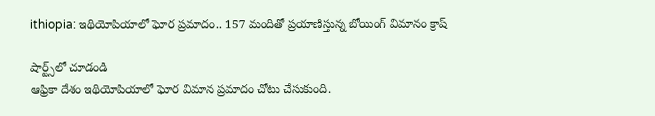ithiopia: ఇథియోపియాలో ఘోర ప్రమాదం.. 157 మందితో ప్రయాణిస్తున్న బోయింగ్ విమానం క్రాష్

షార్ట్స్‌లో చూడండి
ఆఫ్రికా దేశం ఇథియోపియాలో ఘోర విమాన ప్రమాదం చోటు చేసుకుంది.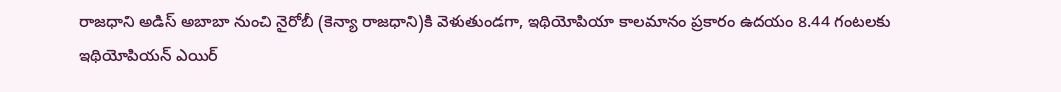రాజధాని అడిస్ అబాబా నుంచి నైరోబీ (కెన్యా రాజధాని)కి వెళుతుండగా, ఇథియోపియా కాలమానం ప్రకారం ఉదయం 8.44 గంటలకు ఇథియోపియన్ ఎయిర్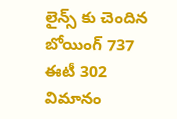లైన్స్ కు చెందిన బోయింగ్ 737 ఈటీ 302 విమానం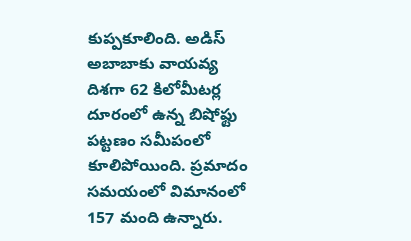కుప్పకూలింది. అడిస్ అబాబాకు వాయవ్య దిశగా 62 కిలోమీటర్ల దూరంలో ఉన్న బిషోఫ్టు పట్టణం సమీపంలో కూలిపోయింది. ప్రమాదం సమయంలో విమానంలో 157 మంది ఉన్నారు.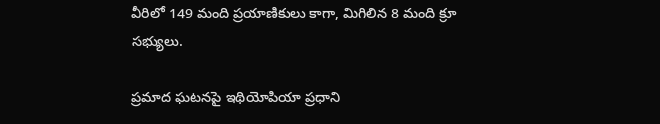వీరిలో 149 మంది ప్రయాణికులు కాగా, మిగిలిన 8 మంది క్రూ సభ్యులు.

ప్రమాద ఘటనపై ఇథియోపియా ప్రధాని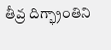తీవ్ర దిగ్భ్రాంతిని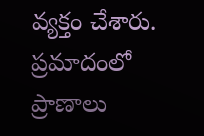వ్యక్తం చేశారు. ప్రమాదంలో ప్రాణాలు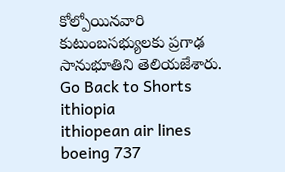కోల్పోయినవారి కుటుంబసభ్యులకు ప్రగాఢ సానుభూతిని తెలియజేశారు.
Go Back to Shorts
ithiopia
ithiopean air lines
boeing 737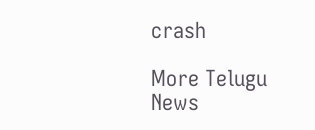crash

More Telugu News